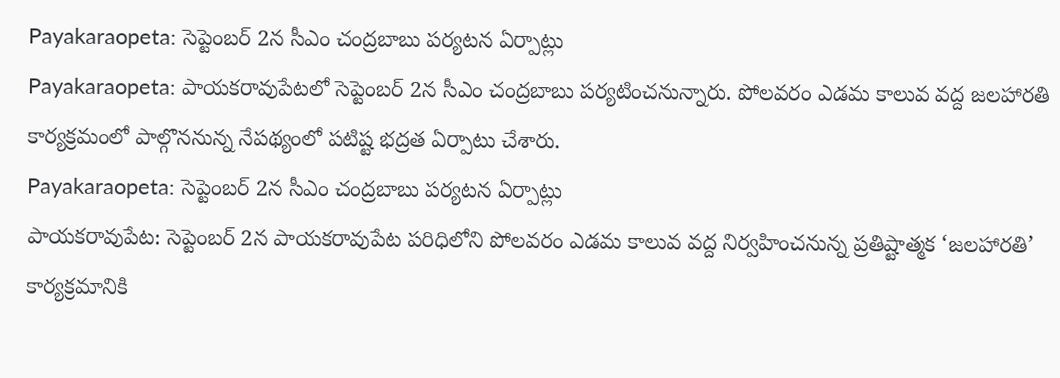Payakaraopeta: సెప్టెంబర్ 2న సీఎం చంద్రబాబు పర్యటన ఏర్పాట్లు
Payakaraopeta: పాయకరావుపేటలో సెప్టెంబర్ 2న సీఎం చంద్రబాబు పర్యటించనున్నారు. పోలవరం ఎడమ కాలువ వద్ద జలహారతి కార్యక్రమంలో పాల్గొననున్న నేపథ్యంలో పటిష్ట భద్రత ఏర్పాటు చేశారు.
Payakaraopeta: సెప్టెంబర్ 2న సీఎం చంద్రబాబు పర్యటన ఏర్పాట్లు
పాయకరావుపేట: సెప్టెంబర్ 2న పాయకరావుపేట పరిధిలోని పోలవరం ఎడమ కాలువ వద్ద నిర్వహించనున్న ప్రతిష్టాత్మక ‘జలహారతి’ కార్యక్రమానికి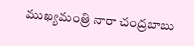ముఖ్యమంత్రి నారా చంద్రబాబు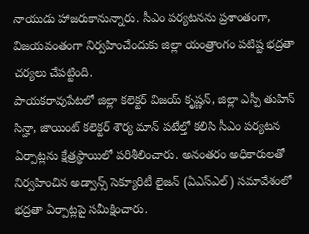నాయుడు హాజరుకానున్నారు. సీఎం పర్యటనను ప్రశాంతంగా, విజయవంతంగా నిర్వహించేందుకు జిల్లా యంత్రాంగం పటిష్ట భద్రతా చర్యలు చేపట్టింది.
పాయకరావుపేటలో జిల్లా కలెక్టర్ విజయ్ కృష్ణన్, జిల్లా ఎస్పీ తుహిన్ సిన్హా, జాయింట్ కలెక్టర్ శౌర్య మాన్ పటేల్తో కలిసి సీఎం పర్యటన ఏర్పాట్లను క్షేత్రస్థాయిలో పరిశీలించారు. అనంతరం అధికారులతో నిర్వహించిన అడ్వాన్స్ సెక్యూరిటీ లైజన్ (ఏఎస్ఎల్) సమావేశంలో భద్రతా ఏర్పాట్లపై సమీక్షించారు.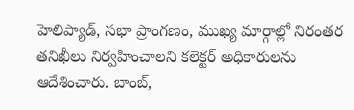హెలిప్యాడ్, సభా ప్రాంగణం, ముఖ్య మార్గాల్లో నిరంతర తనిఖీలు నిర్వహించాలని కలెక్టర్ అధికారులను ఆదేశించారు. బాంబ్,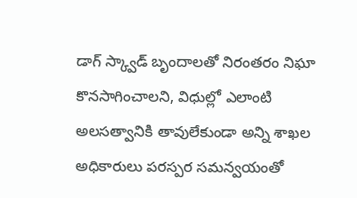డాగ్ స్క్వాడ్ బృందాలతో నిరంతరం నిఘా కొనసాగించాలని, విధుల్లో ఎలాంటి అలసత్వానికి తావులేకుండా అన్ని శాఖల అధికారులు పరస్పర సమన్వయంతో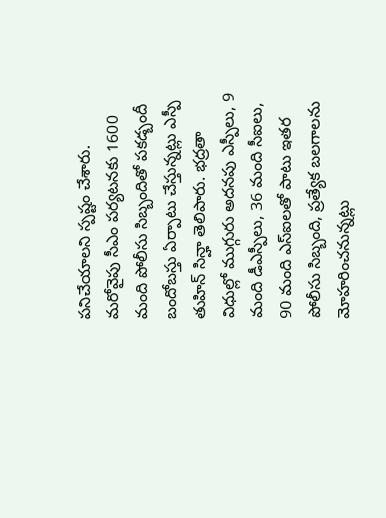పనిచేయాలని స్పష్టం చేశారు.
మరోవైపు సీఎం పర్యటనకు 1600 మంది పోలీసు సిబ్బందితో పకడ్బందీ బందోబస్తు ఏర్పాటు చేస్తున్నట్లు ఎస్పీ తుహిన్ సిన్హా తెలిపారు. భద్రతా విధుల్లో ముగ్గురు అదనపు ఎస్పీలు, 9 మంది డీఎస్పీలు, 36 మంది సీఐలు, 90 మంది ఎస్ఐలతో పాటు ఇతర పోలీసు సిబ్బంది, ప్రత్యేక బలగాలను మోహరించనున్నట్లు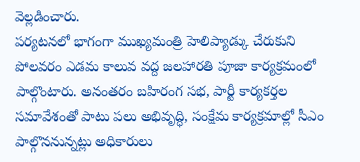వెల్లడించారు.
పర్యటనలో భాగంగా ముఖ్యమంత్రి హెలిప్యాడ్కు చేరుకుని పోలవరం ఎడమ కాలువ వద్ద జలహారతి పూజా కార్యక్రమంలో పాల్గొంటారు. అనంతరం బహిరంగ సభ, పార్టీ కార్యకర్తల సమావేశంతో పాటు పలు అభివృద్ధి, సంక్షేమ కార్యక్రమాల్లో సీఎం పాల్గొననున్నట్లు అధికారులు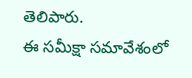తెలిపారు.
ఈ సమీక్షా సమావేశంలో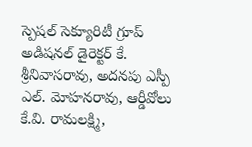స్పెషల్ సెక్యూరిటీ గ్రూప్ అడిషనల్ డైరెక్టర్ కే. శ్రీనివాసరావు, అదనపు ఎస్పీ ఎల్. మోహనరావు, ఆర్డీవోలు కే.వి. రామలక్ష్మి,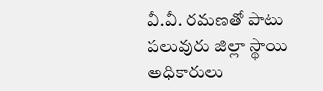వీ.వీ. రమణతో పాటు పలువురు జిల్లా స్థాయి అధికారులు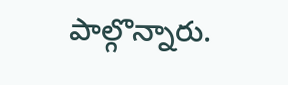పాల్గొన్నారు.